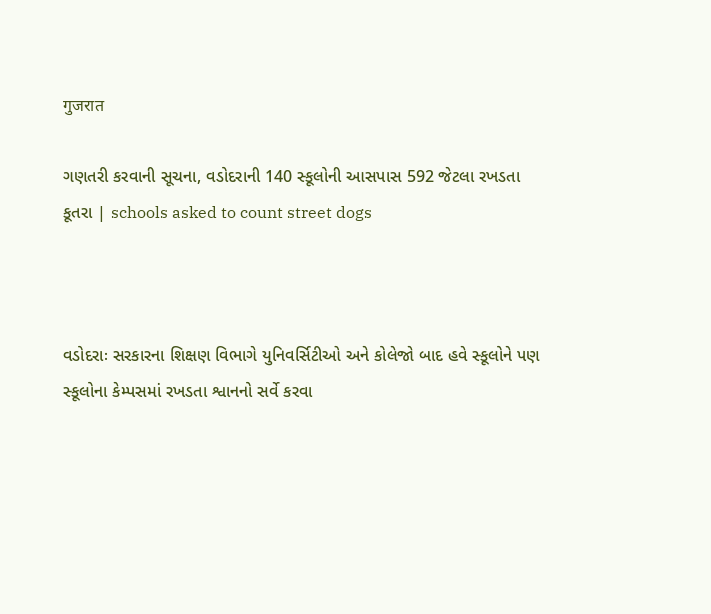गुजरात

ગણતરી કરવાની સૂચના, વડોદરાની 140 સ્કૂલોની આસપાસ 592 જેટલા રખડતા કૂતરા | schools asked to count street dogs



વડોદરાઃ સરકારના શિક્ષણ વિભાગે યુનિવર્સિટીઓ અને કોલેજો બાદ હવે સ્કૂલોને પણ સ્કૂલોના કેમ્પસમાં રખડતા શ્વાનનો સર્વે કરવા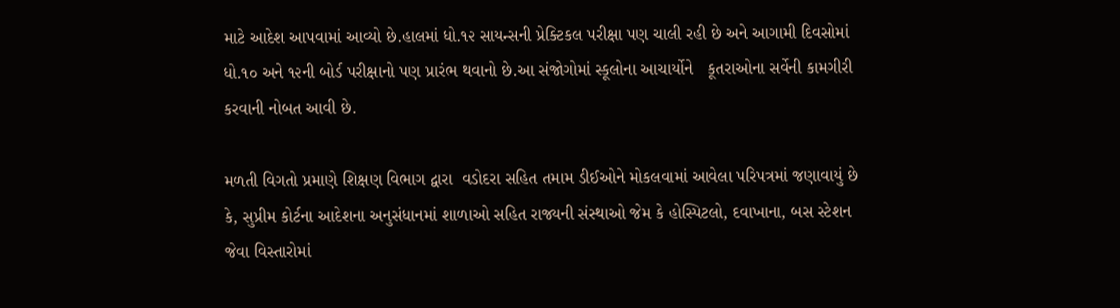માટે આદેશ આપવામાં આવ્યો છે.હાલમાં ધો.૧૨ સાયન્સની પ્રેક્ટિકલ પરીક્ષા પણ ચાલી રહી છે અને આગામી દિવસોમાં ધો.૧૦ અને ૧૨ની બોર્ડ પરીક્ષાનો પણ પ્રારંભ થવાનો છે.આ સંજોગોમાં સ્કૂલોના આચાર્યોને   કૂતરાઓના સર્વેની કામગીરી કરવાની નોબત આવી છે.

મળતી વિગતો પ્રમાણે શિક્ષણ વિભાગ દ્વારા  વડોદરા સહિત તમામ ડીઈઓને મોકલવામાં આવેલા પરિપત્રમાં જણાવાયું છે કે, સુપ્રીમ કોર્ટના આદેશના અનુસંધાનમાં શાળાઓ સહિત રાજ્યની સંસ્થાઓ જેમ કે હોસ્પિટલો, દવાખાના, બસ સ્ટેશન જેવા વિસ્તારોમાં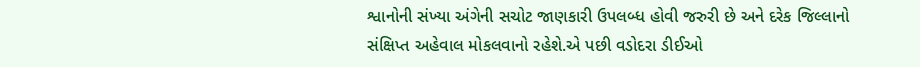શ્વાનોની સંખ્યા અંગેની સચોટ જાણકારી ઉપલબ્ધ હોવી જરુરી છે અને દરેક જિલ્લાનો સંક્ષિપ્ત અહેવાલ મોકલવાનો રહેશે.એ પછી વડોદરા ડીઈઓ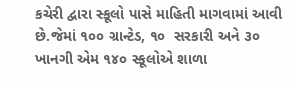કચેરી દ્વારા સ્કૂલો પાસે માહિતી માગવામાં આવી  છે.જેમાં ૧૦૦ ગ્રાન્ટેડ, ૧૦  સરકારી અને ૩૦ ખાનગી એમ ૧૪૦ સ્કૂલોએ શાળા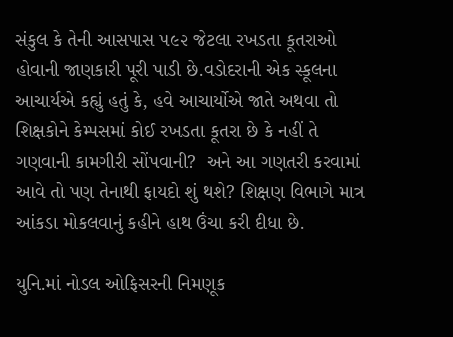સંકુલ કે તેની આસપાસ ૫૯૨ જેટલા રખડતા કૂતરાઓ હોવાની જાણકારી પૂરી પાડી છે.વડોદરાની એક સ્કૂલના આચાર્યએ કહ્યું હતું કે, હવે આચાર્યોએ જાતે અથવા તો શિક્ષકોને કેમ્પસમાં કોઈ રખડતા કૂતરા છે કે નહીં તે ગણવાની કામગીરી સોંપવાની?  અને આ ગણતરી કરવામાં આવે તો પણ તેનાથી ફાયદો શું થશે? શિક્ષણ વિભાગે માત્ર આંકડા મોકલવાનું કહીને હાથ ઉંચા કરી દીધા છે.

યુનિ.માં નોડલ ઓફિસરની નિમણૂક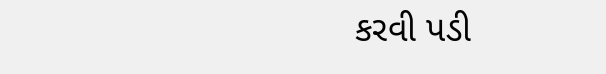કરવી પડી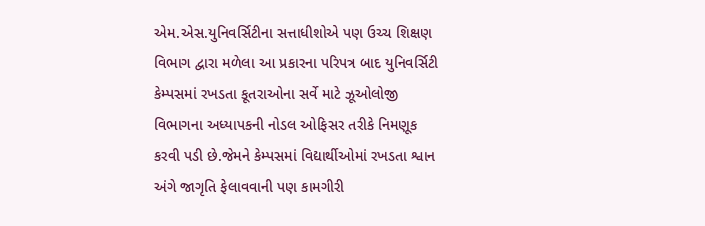એમ.એસ.યુનિવર્સિટીના સત્તાધીશોએ પણ ઉચ્ચ શિક્ષણ વિભાગ દ્વારા મળેલા આ પ્રકારના પરિપત્ર બાદ યુનિવર્સિટી કેમ્પસમાં રખડતા કૂતરાઓના સર્વે માટે ઝૂઓલોજી વિભાગના અધ્યાપકની નોડલ ઓફિસર તરીકે નિમણૂક કરવી પડી છે.જેમને કેમ્પસમાં વિદ્યાર્થીઓમાં રખડતા શ્વાન અંગે જાગૃતિ ફેલાવવાની પણ કામગીરી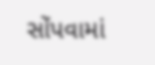સોંપવામાં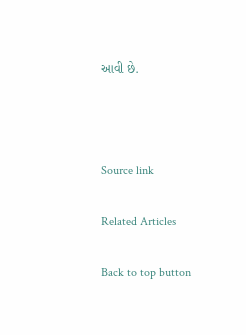આવી છે.



Source link

Related Articles

Back to top button